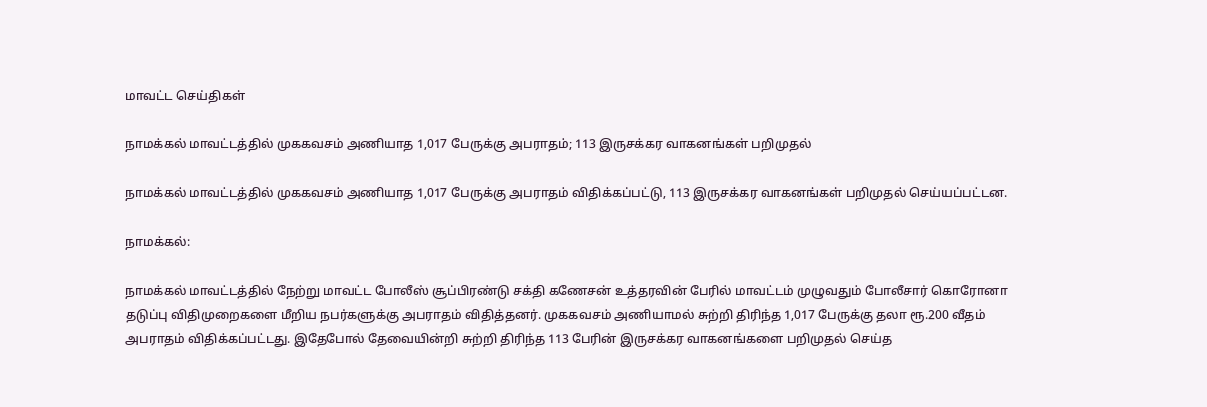மாவட்ட செய்திகள்

நாமக்கல் மாவட்டத்தில் முககவசம் அணியாத 1,017 பேருக்கு அபராதம்; 113 இருசக்கர வாகனங்கள் பறிமுதல்

நாமக்கல் மாவட்டத்தில் முககவசம் அணியாத 1,017 பேருக்கு அபராதம் விதிக்கப்பட்டு, 113 இருசக்கர வாகனங்கள் பறிமுதல் செய்யப்பட்டன.

நாமக்கல்:

நாமக்கல் மாவட்டத்தில் நேற்று மாவட்ட போலீஸ் சூப்பிரண்டு சக்தி கணேசன் உத்தரவின் பேரில் மாவட்டம் முழுவதும் போலீசார் கொரோனா தடுப்பு விதிமுறைகளை மீறிய நபர்களுக்கு அபராதம் விதித்தனர். முககவசம் அணியாமல் சுற்றி திரிந்த 1,017 பேருக்கு தலா ரூ.200 வீதம் அபராதம் விதிக்கப்பட்டது. இதேபோல் தேவையின்றி சுற்றி திரிந்த 113 பேரின் இருசக்கர வாகனங்களை பறிமுதல் செய்த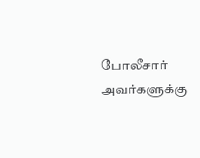போலீசார் அவர்களுக்கு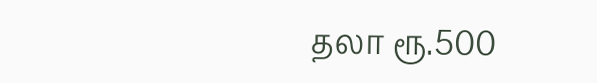தலா ரூ.500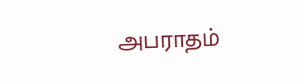அபராதம்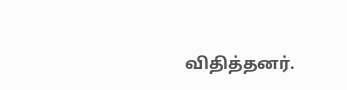விதித்தனர்.